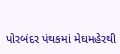પોરબંદર પંથકમાં મેઘમહેરથી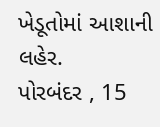ખેડૂતોમાં આશાની લહેર.
પોરબંદર , 15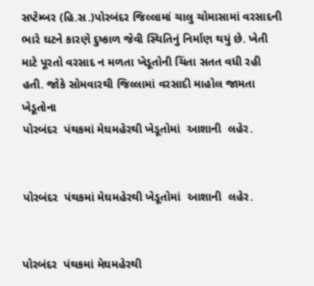સપ્ટેમ્બર (હિ.સ.)પોરબંદર જિલ્લામાં ચાલુ ચોમાસામાં વરસાદની ભારે ઘટને કારણે દુષ્કાળ જેવી સ્થિતિનું નિર્માણ થયું છે. ખેતી માટે પૂરતો વરસાદ ન મળતા ખેડૂતોની ચિંતા સતત વધી રહી હતી. જોકે સોમવારથી જિલ્લામાં વરસાદી માહોલ જામતા ખેડૂતોના
પોરબંદર  પંથકમાં મેઘમહેરથી ખેડૂતોમાં  આશાની  લહેર.


પોરબંદર  પંથકમાં મેઘમહેરથી ખેડૂતોમાં  આશાની  લહેર.


પોરબંદર  પંથકમાં મેઘમહેરથી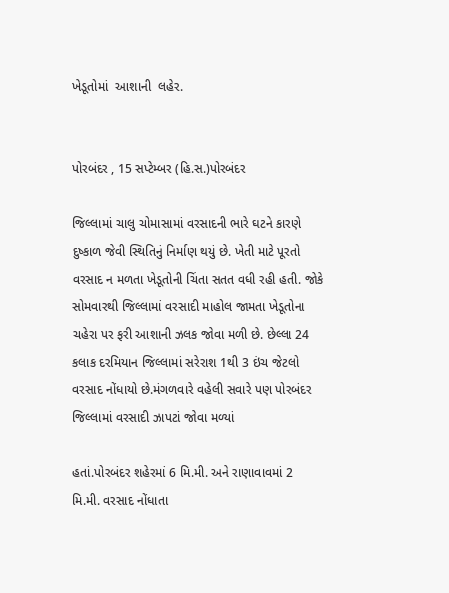ખેડૂતોમાં  આશાની  લહેર.


પોરબંદર , 15 સપ્ટેમ્બર (હિ.સ.)પોરબંદર

જિલ્લામાં ચાલુ ચોમાસામાં વરસાદની ભારે ઘટને કારણે દુષ્કાળ જેવી સ્થિતિનું નિર્માણ થયું છે. ખેતી માટે પૂરતો વરસાદ ન મળતા ખેડૂતોની ચિંતા સતત વધી રહી હતી. જોકે સોમવારથી જિલ્લામાં વરસાદી માહોલ જામતા ખેડૂતોના ચહેરા પર ફરી આશાની ઝલક જોવા મળી છે. છેલ્લા 24 કલાક દરમિયાન જિલ્લામાં સરેરાશ 1થી 3 ઇંચ જેટલો વરસાદ નોંધાયો છે.મંગળવારે વહેલી સવારે પણ પોરબંદર જિલ્લામાં વરસાદી ઝાપટાં જોવા મળ્યાં

હતાં.પોરબંદર શહેરમાં 6 મિ.મી. અને રાણાવાવમાં 2 મિ.મી. વરસાદ નોંધાતા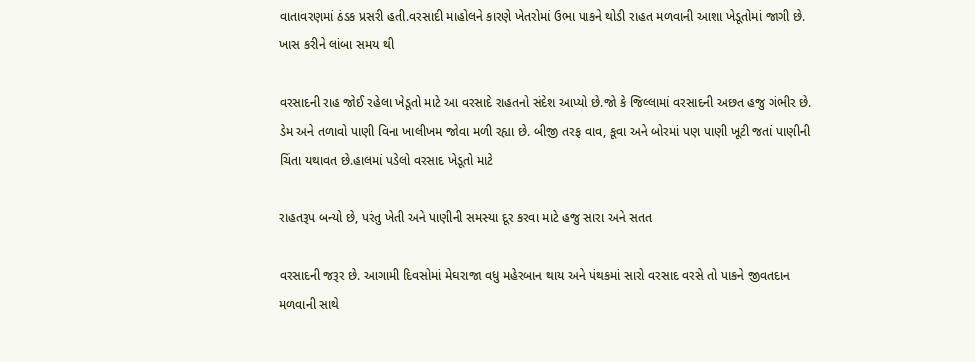વાતાવરણમાં ઠંડક પ્રસરી હતી.વરસાદી માહોલને કારણે ખેતરોમાં ઉભા પાકને થોડી રાહત મળવાની આશા ખેડૂતોમાં જાગી છે. ખાસ કરીને લાંબા સમય થી

વરસાદની રાહ જોઈ રહેલા ખેડૂતો માટે આ વરસાદે રાહતનો સંદેશ આપ્યો છે.જો કે જિલ્લામાં વરસાદની અછત હજુ ગંભીર છે. ડેમ અને તળાવો પાણી વિના ખાલીખમ જોવા મળી રહ્યા છે. બીજી તરફ વાવ, કૂવા અને બોરમાં પણ પાણી ખૂટી જતાં પાણીની ચિંતા યથાવત છે.હાલમાં પડેલો વરસાદ ખેડૂતો માટે

રાહતરૂપ બન્યો છે, પરંતુ ખેતી અને પાણીની સમસ્યા દૂર કરવા માટે હજુ સારા અને સતત

વરસાદની જરૂર છે. આગામી દિવસોમાં મેઘરાજા વધુ મહેરબાન થાય અને પંથકમાં સારો વરસાદ વરસે તો પાકને જીવતદાન મળવાની સાથે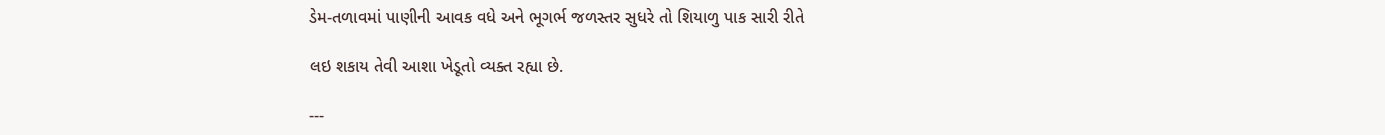ડેમ-તળાવમાં પાણીની આવક વધે અને ભૂગર્ભ જળસ્તર સુધરે તો શિયાળુ પાક સારી રીતે

લઇ શકાય તેવી આશા ખેડૂતો વ્યક્ત રહ્યા છે.

---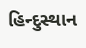હિન્દુસ્થાન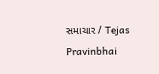સમાચાર / Tejas Pravinbhai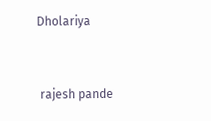Dholariya


 rajesh pande